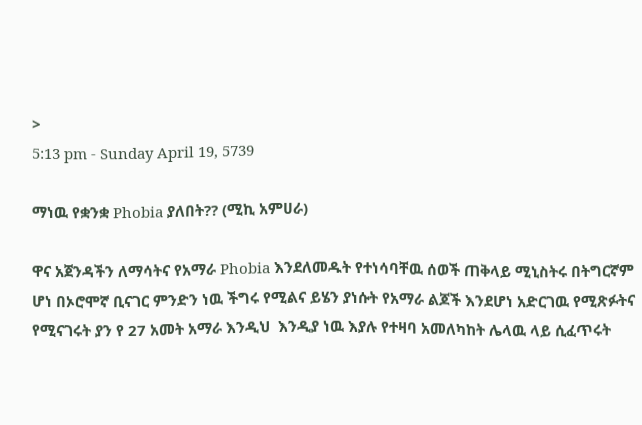>
5:13 pm - Sunday April 19, 5739

ማነዉ የቋንቋ Phobia ያለበት?? (ሚኪ አምሀራ)

ዋና አጀንዳችን ለማሳትና የአማራ Phobia እንደለመዱት የተነሳባቸዉ ሰወች ጠቅላይ ሚኒስትሩ በትግርኛም ሆነ በኦሮሞኛ ቢናገር ምንድን ነዉ ችግሩ የሚልና ይሄን ያነሱት የአማራ ልጆች እንደሆነ አድርገዉ የሚጽፉትና የሚናገሩት ያን የ 27 አመት አማራ እንዲህ  እንዲያ ነዉ እያሉ የተዛባ አመለካከት ሌላዉ ላይ ሲፈጥሩት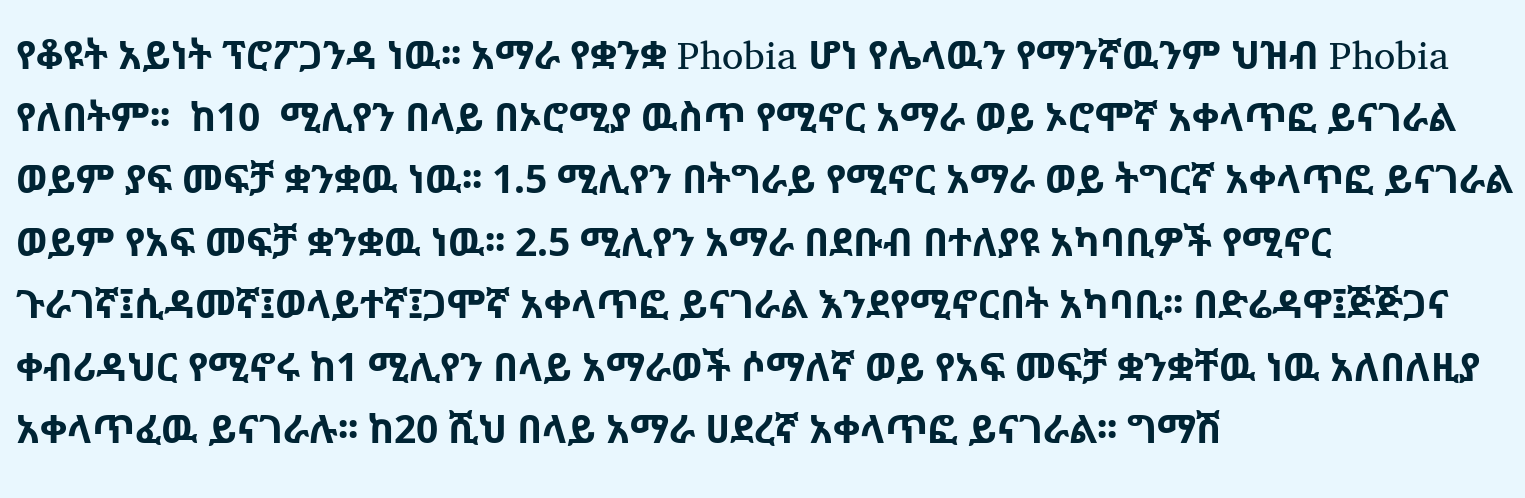የቆዩት አይነት ፕሮፖጋንዳ ነዉ፡፡ አማራ የቋንቋ Phobia ሆነ የሌላዉን የማንኛዉንም ህዝብ Phobia የለበትም፡፡  ከ10  ሚሊየን በላይ በኦሮሚያ ዉስጥ የሚኖር አማራ ወይ ኦሮሞኛ አቀላጥፎ ይናገራል ወይም ያፍ መፍቻ ቋንቋዉ ነዉ፡፡ 1.5 ሚሊየን በትግራይ የሚኖር አማራ ወይ ትግርኛ አቀላጥፎ ይናገራል ወይም የአፍ መፍቻ ቋንቋዉ ነዉ፡፡ 2.5 ሚሊየን አማራ በደቡብ በተለያዩ አካባቢዎች የሚኖር ጉራገኛ፤ሲዳመኛ፤ወላይተኛ፤ጋሞኛ አቀላጥፎ ይናገራል እንደየሚኖርበት አካባቢ፡፡ በድሬዳዋ፤ጅጅጋና ቀብሪዳህር የሚኖሩ ከ1 ሚሊየን በላይ አማራወች ሶማለኛ ወይ የአፍ መፍቻ ቋንቋቸዉ ነዉ አለበለዚያ አቀላጥፈዉ ይናገራሉ፡፡ ከ20 ሺህ በላይ አማራ ሀደረኛ አቀላጥፎ ይናገራል፡፡ ግማሽ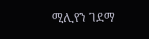ሚሊየን ገደማ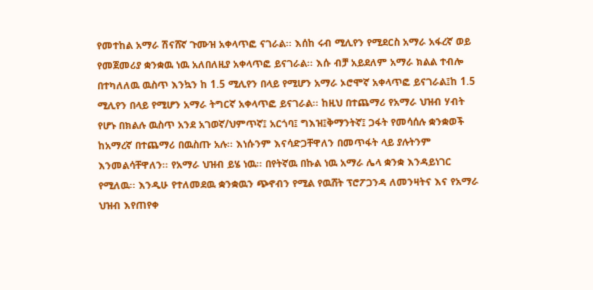የመተከል አማራ ሽናሸኛ ጉሙዝ አቀላጥፎ ናገራል፡፡ እሰከ ሩብ ሚሊየን የሚደርስ አማራ አፋረኛ ወይ የመጀመሪያ ቋንቋዉ ነዉ አለበለዚያ አቀላጥፎ ይናገራል፡፡ እሱ ብቻ አይደለም አማራ ክልል ተብሎ በተካለለዉ ዉስጥ እንኳን ከ 1.5 ሚሊየን በላይ የሚሆን አማራ ኦሮሞኛ አቀላጥፎ ይናገራል፤ከ 1.5 ሚሊየን በላይ የሚሆን አማራ ትግርኛ አቀላጥፎ ይናገራል፡፡ ከዚህ በተጨማሪ የአማራ ህዝብ ሃብት የሆኑ በክልሉ ዉስጥ አንደ አገወኛ/ህምጥኛ፤ አርጎባ፤ ግእዝ፤ቅማንትኛ፤ ጋፋት የመሳሰሉ ቋንቋወች ከአማረኛ በተጨማሪ በዉስጡ አሉ፡፡ እነሱንም እናሳድጋቸዋለን በመጥፋት ላይ ያሉትንም እንመልሳቸዋለን፡፡ የአማራ ህዝብ ይሄ ነዉ፡፡ በየትኛዉ በኩል ነዉ አማራ ሌላ ቋንቋ እንዳይነገር የሚለዉ፡፡ እንዲሁ የተለመደዉ ቋንቋዉን ጭኖብን የሚል የዉሸት ፕሮፖጋንዳ ለመንዛትና እና የአማራ ህዝብ እየጠየቀ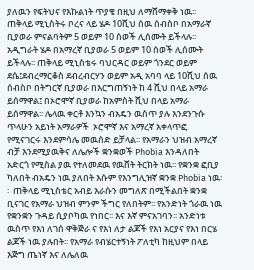ያለዉን የፍትህና የእኩልነት ጥያቄ በዚህ ለማሸማቀቅ ነዉ፡፡
ጠቅላይ ሚኒስትሩ ቦረና ላይ ሄዶ 10ሺህ ሰዉ ሰብስቦ በአማራኛ ቢያወራ ምናልባትም 5 ወይም 10 ሰወች ሊሰሙት ይችላሉ፡፡ አዲግራት ሄዶ በአማረኛ ቢያወራ 5 ወይም 10 ሰወች ሊሰሙት ይችላሉ፡፡ ጠቅላይ ሚኒስቴሩ ባህርዳር ወይም ጎንደር ወይም ደሴ፤ደብረማርቆስ ደብረብርሃን ወይም አዲ አባባ ላይ 10ሺህ ሰዉ ሰብስቦ በትግርኛ ቢያወራ በእርግጠኝነት ከ 4 ሺህ በላይ አማራ ይሰማዋል፤ በኦሮሞኛ ቢያወራ ከአምስት ሺህ በላይ አማራ ይሰማዋል፡፡ ሌላዉ ቀርቶ እንኳን ብአዴን ዉስጥ ያሉ እንደንጉሱ ጥላሁን አይነት አማራዎች  ኦሮሞኛ እና አማረኛ አቀላጥፎ የሚናገርሩ እንደምሳሌ መዉሰድ ይቻላል፡፡ የአማራን ህዝብ አማረኛ ብቻ እንደሚያዉቅና ለሌሎች ቋንቋወች Phobia እንዳለበት አድርጎ የሚስል ያዉ የተለመደዉ የዉሸት ትርክት ነዉ፡፡ የቋንቋ ፎቢያ ካለበት ብአዴን ነዉ ያለበት እሱም የእንግሊዝኛ ቋንቋ Phobia ነዉ፡፡  ጠቅላይ ሚኒስቴር አብይ እራሱን መግለጽ በሚችልበት ቋንቋ ቢናገር የአማራ ህዝብ ምንም ችግር የለበትም፡፡ የአንድነት ጎራዉ ነዉ የቋንቋን ጉዳይ ሲያቦካዉ የነበር፡፡ እና እኛ ምናአገባን፡፡ አንድነቱ ዉስጥ የእነ ለገሰ ዋቅጅራ ና የእነ ለታ ልጆች የእነ አርያና የእነ በርሄ ልጆች ነዉ ያሉበት፡፡ የአማራ የብሄርተኝነት ፖለቲካ ከዚህም በላይ እጅግ ጤነኛ እና ለሌለዉ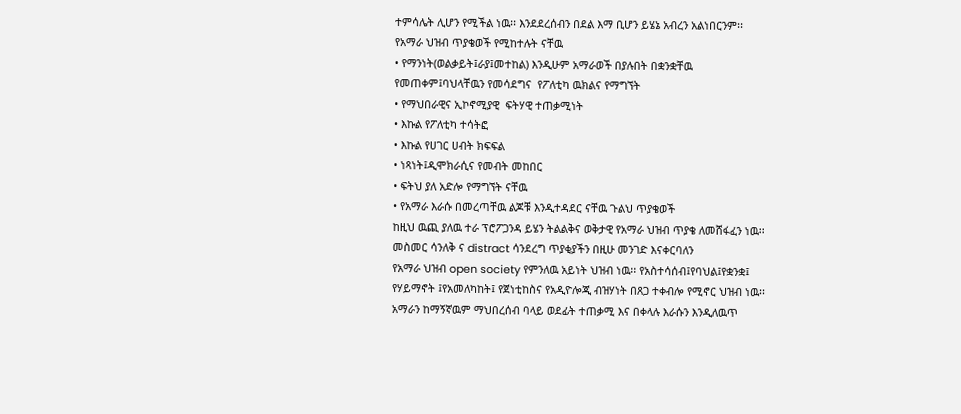ተምሳሌት ሊሆን የሚችል ነዉ፡፡ እንደደረሰብን በደል እማ ቢሆን ይሄኔ አብረን አልነበርንም፡፡
የአማራ ህዝብ ጥያቄወች የሚከተሉት ናቸዉ
• የማንነት(ወልቃይት፤ራያ፤መተከል) እንዲሁም አማራወች በያሉበት በቋንቋቸዉ የመጠቀም፤ባህላቸዉን የመሳደግና  የፖለቲካ ዉክልና የማግኘት
• የማህበራዊና ኢኮኖሚያዊ  ፍትሃዊ ተጠቃሚነት
• እኩል የፖለቲካ ተሳትፎ
• እኩል የሀገር ሀብት ክፍፍል
• ነጻነት፤ዲሞክራሲና የመብት መከበር
• ፍትህ ያለ አድሎ የማግኘት ናቸዉ
• የአማራ እራሱ በመረጣቸዉ ልጆቹ እንዲተዳደር ናቸዉ ጉልህ ጥያቄወች
ከዚህ ዉጪ ያለዉ ተራ ፕሮፖጋንዳ ይሄን ትልልቅና ወቅታዊ የአማራ ህዝብ ጥያቄ ለመሸፋፈን ነዉ፡፡ መስመር ሳንለቅ ና distract ሳንደረግ ጥያቂያችን በዚሁ መንገድ እናቀርባለን
የአማራ ህዝብ open society የምንለዉ አይነት ህዝብ ነዉ፡፡ የአስተሳሰብ፤የባህል፤የቋንቋ፤ የሃይማኖት ፤የአመለካከት፤ የጀነቲከስና የአዲዮሎጂ ብዝሃነት በጸጋ ተቀብሎ የሚኖር ህዝብ ነዉ፡፡ አማራን ከማኝኛዉም ማህበረሰብ ባላይ ወደፊት ተጠቃሚ እና በቀላሉ እራሱን እንዲለዉጥ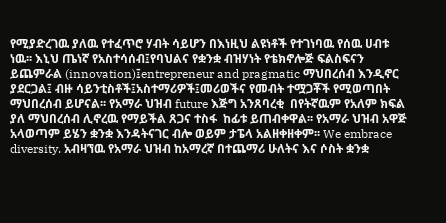የሚያድረገዉ ያለዉ የተፈጥሮ ሃብት ሳይሆን በእነዚህ ልዩነቶች የተገነባዉ የሰዉ ሀብቱ ነዉ፡፡ እኒህ ጤነኛ የአስተሳሰብ፤የባህልና የቋንቋ ብዝሃነት የቴክኖሎጅ ፍልስፍናን ይጨምራል (innovation)፤entrepreneur and pragmatic ማህበረሰብ እንዲኖር ያደርጋል፤ ብዙ ሳይንቲስቶች፤አስተማሪዎች፤መሪወችና የመብት ተሟጋቾች የሚወጣበት ማህበረሰብ ይሆናል፡፡ የአማራ ህዝብ future እጅግ አንጸባረቂ  በየትኛዉም የአለም ክፍል ያለ ማህበረሰብ ሊኖረዉ የማይችል ጸጋና ተስፋ  ከፊቱ ይጠብቀዋል፡፡ የአማራ ህዝብ አዋጅ አላወጣም ይሄን ቋንቋ እንዳትናገር ብሎ ወይም ታፔላ አልዘቀዘቀም፡፡ We embrace diversity. አብዛኘዉ የአማራ ህዝብ ከአማረኛ በተጨማሪ ሁለትና እና ሶስት ቋንቋ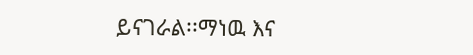ይናገራል፡፡ማነዉ እና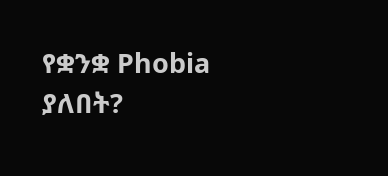የቋንቋ Phobia ያለበት?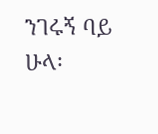ንገሩኝ ባይ ሁላ፡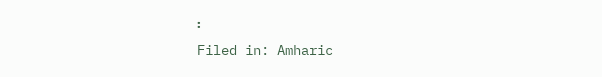፡
Filed in: Amharic